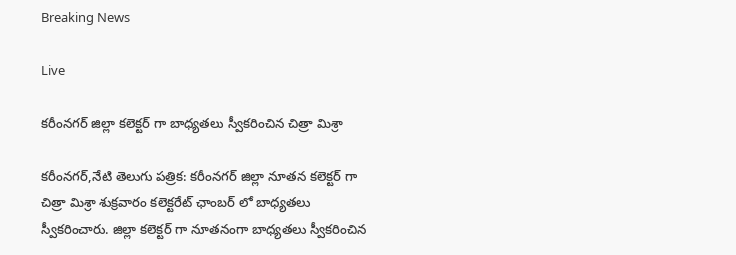Breaking News

Live

కరీంనగర్ జిల్లా కలెక్టర్ గా బాధ్యతలు స్వీకరించిన చిత్రా మిశ్రా

కరీంనగర్,నేటి తెలుగు పత్రిక: కరీంనగర్ జిల్లా నూతన కలెక్టర్ గా చిత్రా మిశ్రా శుక్రవారం కలెక్టరేట్ ఛాంబర్ లో బాధ్యతలు స్వీకరించారు. జిల్లా కలెక్టర్ గా నూతనంగా బాధ్యతలు స్వీకరించిన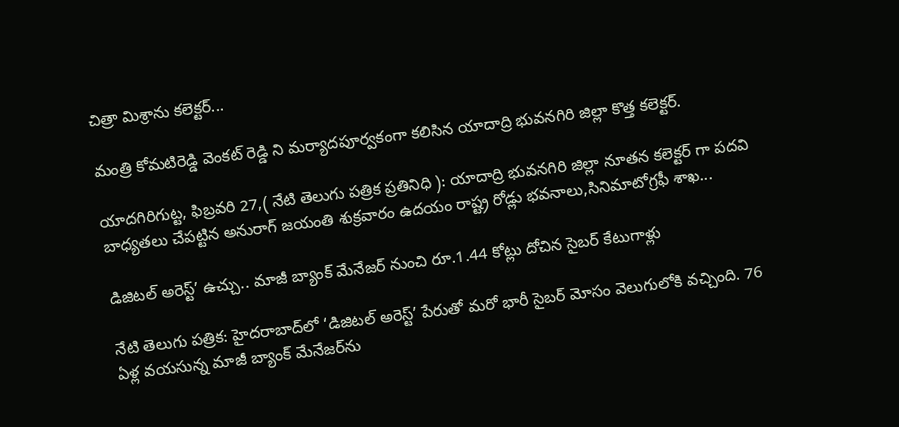చిత్రా మిశ్రాను కలెక్టర్...

మంత్రి కోమటిరెడ్డి వెంకట్ రెడ్డి ని మర్యాదపూర్వకంగా కలిసిన యాదాద్రి భువనగిరి జిల్లా కొత్త కలెక్టర్.

యాదగిరిగుట్ట, ఫిబ్రవరి 27,( నేటి తెలుగు పత్రిక ప్రతినిధి ): యాదాద్రి భువనగిరి జిల్లా నూతన కలెక్టర్ గా పదవి బాధ్యతలు చేపట్టిన అనురాగ్ జయంతి శుక్రవారం ఉదయం రాష్ట్ర రోడ్లు భవనాలు,సినిమాటోగ్రఫీ శాఖ...

డిజిటల్ అరెస్ట్’ ఉచ్చు.. మాజీ బ్యాంక్ మేనేజర్ నుంచి రూ.1.44 కోట్లు దోచిన సైబర్ కేటుగాళ్లు

నేటి తెలుగు పత్రిక: హైదరాబాద్‌లో ‘డిజిటల్ అరెస్ట్’ పేరుతో మరో భారీ సైబర్ మోసం వెలుగులోకి వచ్చింది. 76 ఏళ్ల వయసున్న మాజీ బ్యాంక్ మేనేజర్‌ను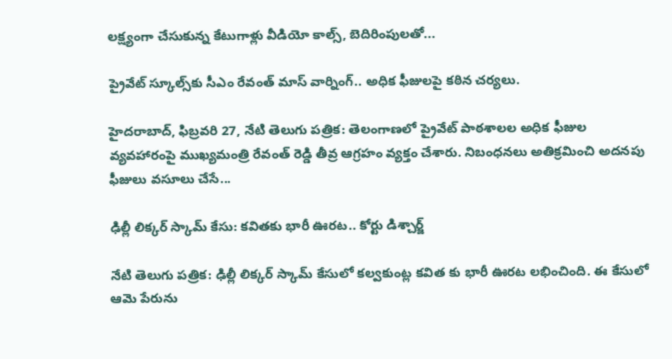లక్ష్యంగా చేసుకున్న కేటుగాళ్లు వీడియో కాల్స్, బెదిరింపులతో...

ప్రైవేట్ స్కూల్స్‌కు సీఎం రేవంత్ మాస్ వార్నింగ్.. అధిక ఫీజులపై కఠిన చర్యలు.

హైదరాబాద్‌, ఫిబ్రవరి 27, నేటి తెలుగు పత్రిక: తెలంగాణలో ప్రైవేట్ పాఠశాలల అధిక ఫీజుల వ్యవహారంపై ముఖ్యమంత్రి రేవంత్ రెడ్డి తీవ్ర ఆగ్రహం వ్యక్తం చేశారు. నిబంధనలు అతిక్రమించి అదనపు ఫీజులు వసూలు చేసే...

ఢిల్లీ లిక్కర్ స్కామ్ కేసు: కవితకు భారీ ఊరట.. కోర్టు డిశ్చార్జ్

నేటి తెలుగు పత్రిక: ఢిల్లీ లిక్కర్ స్కామ్ కేసులో కల్వకుంట్ల కవిత కు భారీ ఊరట లభించింది. ఈ కేసులో ఆమె పేరును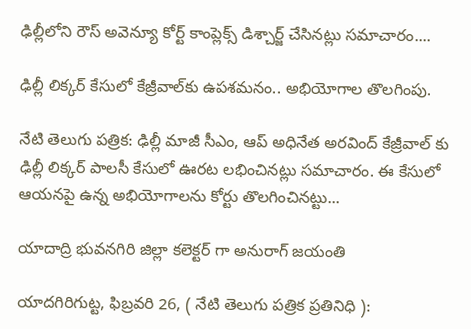ఢిల్లీలోని రౌస్ అవెన్యూ కోర్ట్ కాంప్లెక్స్ డిశ్చార్జ్ చేసినట్లు సమాచారం....

ఢిల్లీ లిక్కర్ కేసులో కేజ్రీవాల్‌కు ఉపశమనం.. అభియోగాల తొలగింపు.

నేటి తెలుగు పత్రిక: ఢిల్లీ మాజీ సీఎం, ఆప్ అధినేత అరవింద్ కేజ్రీవాల్ కు ఢిల్లీ లిక్కర్ పాలసీ కేసులో ఊరట లభించినట్లు సమాచారం. ఈ కేసులో ఆయనపై ఉన్న అభియోగాలను కోర్టు తొలగించినట్టు...

యాదాద్రి భువనగిరి జిల్లా కలెక్టర్ గా అనురాగ్ జయంతి

యాదగిరిగుట్ట, ఫిబ్రవరి 26, ( నేటి తెలుగు పత్రిక ప్రతినిధి ):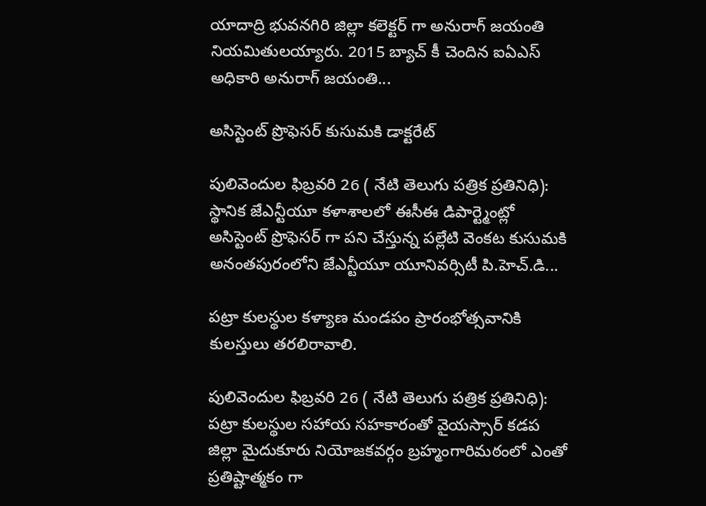యాదాద్రి భువనగిరి జిల్లా కలెక్టర్ గా అనురాగ్ జయంతి నియమితులయ్యారు. 2015 బ్యాచ్ కీ చెందిన ఐఏఎస్ అధికారి అనురాగ్ జయంతి...

అసిస్టెంట్ ప్రొఫెసర్ కుసుమకి డాక్టరేట్

పులివెందుల ఫిబ్రవరి 26 ( నేటి తెలుగు పత్రిక ప్రతినిధి): స్థానిక జేఎన్టీయూ కళాశాలలో ఈసీఈ డిపార్ట్మెంట్లో అసిస్టెంట్ ప్రొఫెసర్ గా పని చేస్తున్న పల్లేటి వెంకట కుసుమకి అనంతపురంలోని జేఎన్టీయూ యూనివర్సిటీ పి.హెచ్.డి...

పట్రా కులస్థుల కళ్యాణ మండపం ప్రారంభోత్సవానికి కులస్తులు తరలిరావాలి.

పులివెందుల ఫిబ్రవరి 26 ( నేటి తెలుగు పత్రిక ప్రతినిధి): పట్రా కులస్థుల సహాయ సహకారంతో వైయస్సార్ కడప జిల్లా మైదుకూరు నియోజకవర్గం బ్రహ్మంగారిమఠంలో ఎంతో ప్రతిష్టాత్మకం గా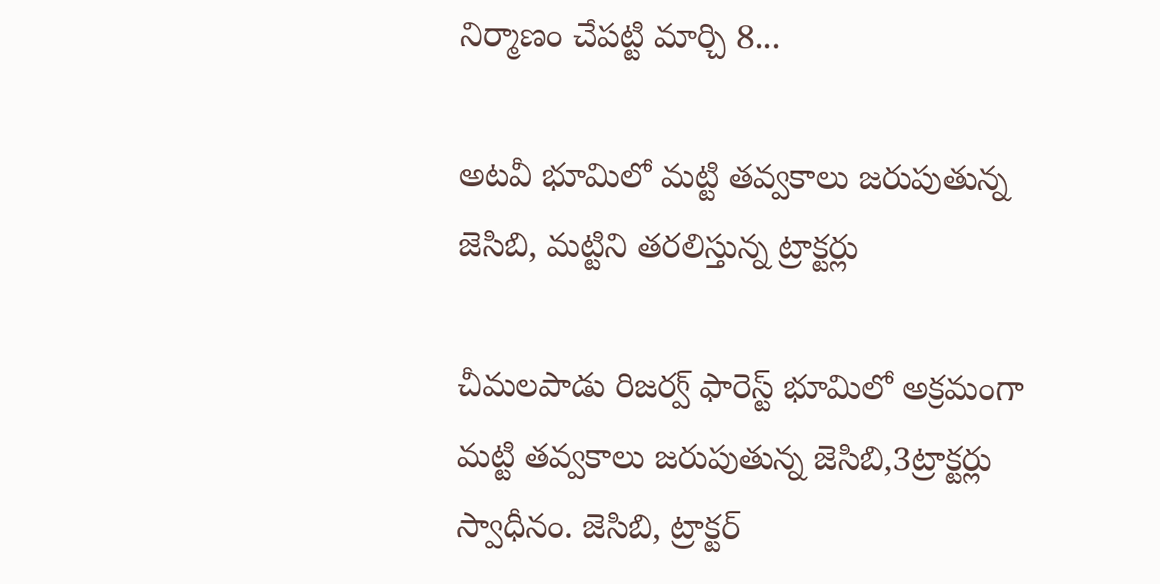నిర్మాణం చేపట్టి మార్చి 8...

అటవీ భూమిలో మట్టి తవ్వకాలు జరుపుతున్న జెసిబి, మట్టిని తరలిస్తున్న ట్రాక్టర్లు

చీమలపాడు రిజర్వ్ ఫారెస్ట్ భూమిలో అక్రమంగా మట్టి తవ్వకాలు జరుపుతున్న జెసిబి,3ట్రాక్టర్లు స్వాధీనం. జెసిబి, ట్రాక్టర్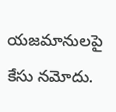యజమానులపై కేసు నమోదు.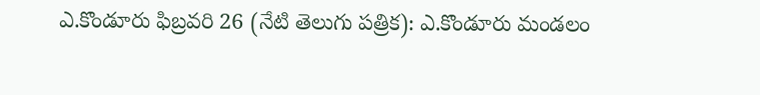ఎ.కొండూరు ఫిబ్రవరి 26 (నేటి తెలుగు పత్రిక): ఎ.కొండూరు మండలం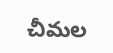చీమల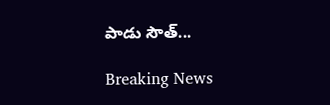పాడు సౌత్...

Breaking News